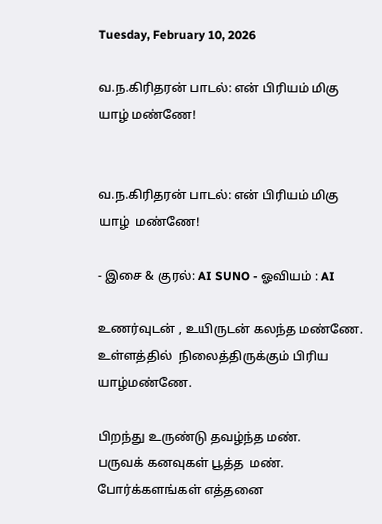Tuesday, February 10, 2026

வ.ந.கிரிதரன் பாடல்: என் பிரியம் மிகு யாழ் மண்ணே!


வ.ந.கிரிதரன் பாடல்: என் பிரியம் மிகு யாழ்  மண்ணே!

- இசை & குரல்: AI SUNO - ஓவியம் : AI

உணர்வுடன் , உயிருடன் கலந்த மண்ணே.
உள்ளத்தில்  நிலைத்திருக்கும் பிரிய  யாழ்மண்ணே.

பிறந்து உருண்டு தவழ்ந்த மண்.
பருவக் கனவுகள் பூத்த  மண்.
போர்க்களங்கள் எத்தனை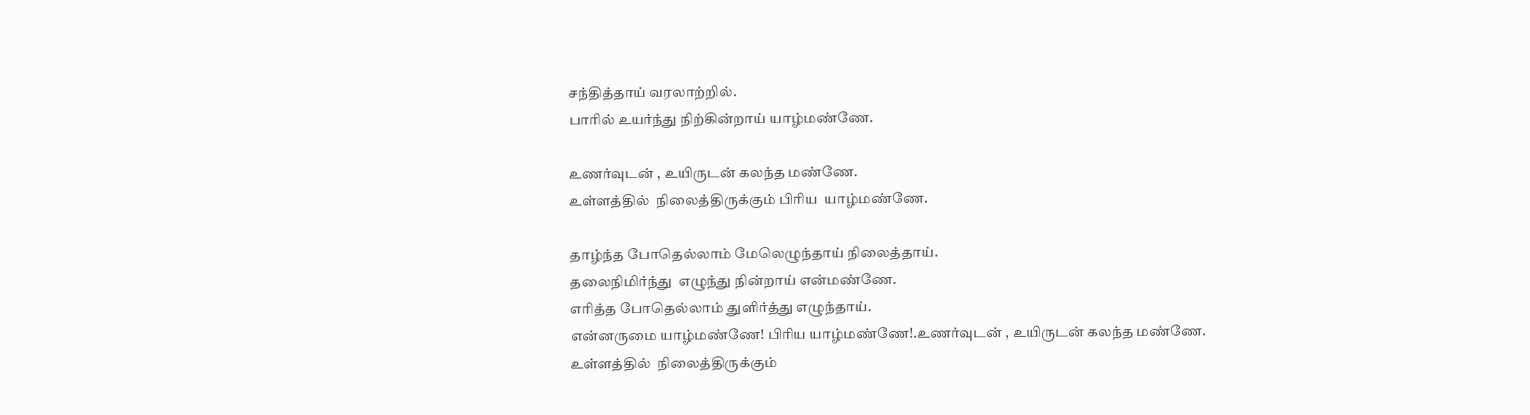சந்தித்தாய் வரலாற்றில்.
பாரில் உயர்ந்து நிற்கின்றாய் யாழ்மண்ணே.

உணர்வுடன் , உயிருடன் கலந்த மண்ணே.
உள்ளத்தில்  நிலைத்திருக்கும் பிரிய  யாழ்மண்ணே.

தாழ்ந்த போதெல்லாம் மேலெழுந்தாய் நிலைத்தாய்.
தலைநிமிர்ந்து  எழுந்து நின்றாய் என்மண்ணே.
எரித்த போதெல்லாம் துளிர்த்து எழுந்தாய்.
என்னருமை யாழ்மண்ணே! பிரிய யாழ்மண்ணே!.உணர்வுடன் , உயிருடன் கலந்த மண்ணே.
உள்ளத்தில்  நிலைத்திருக்கும்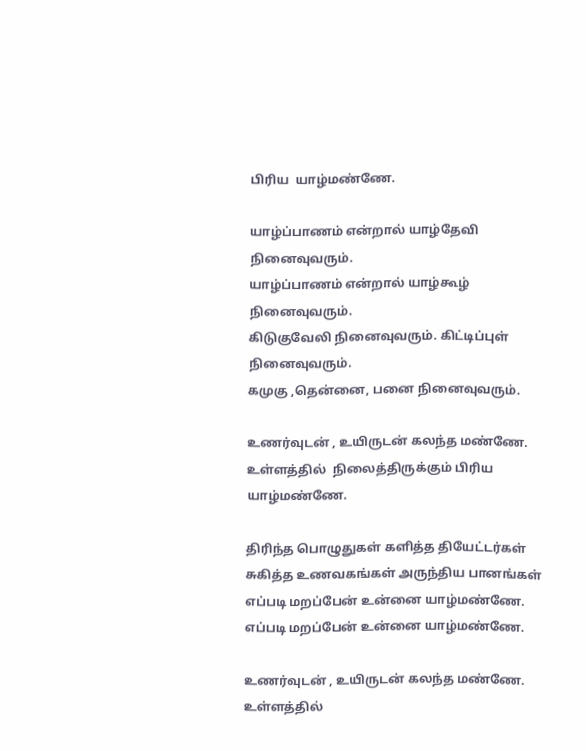பிரிய  யாழ்மண்ணே.

யாழ்ப்பாணம் என்றால் யாழ்தேவி நினைவுவரும்.
யாழ்ப்பாணம் என்றால் யாழ்கூழ் நினைவுவரும்.
கிடுகுவேலி நினைவுவரும். கிட்டிப்புள் நினைவுவரும்.
கமுகு ,தென்னை, பனை நினைவுவரும்.

உணர்வுடன் , உயிருடன் கலந்த மண்ணே.
உள்ளத்தில்  நிலைத்திருக்கும் பிரிய  யாழ்மண்ணே.

திரிந்த பொழுதுகள் களித்த தியேட்டர்கள்
சுகித்த உணவகங்கள் அருந்திய பானங்கள்
எப்படி மறப்பேன் உன்னை யாழ்மண்ணே.
எப்படி மறப்பேன் உன்னை யாழ்மண்ணே.

உணர்வுடன் , உயிருடன் கலந்த மண்ணே.
உள்ளத்தில்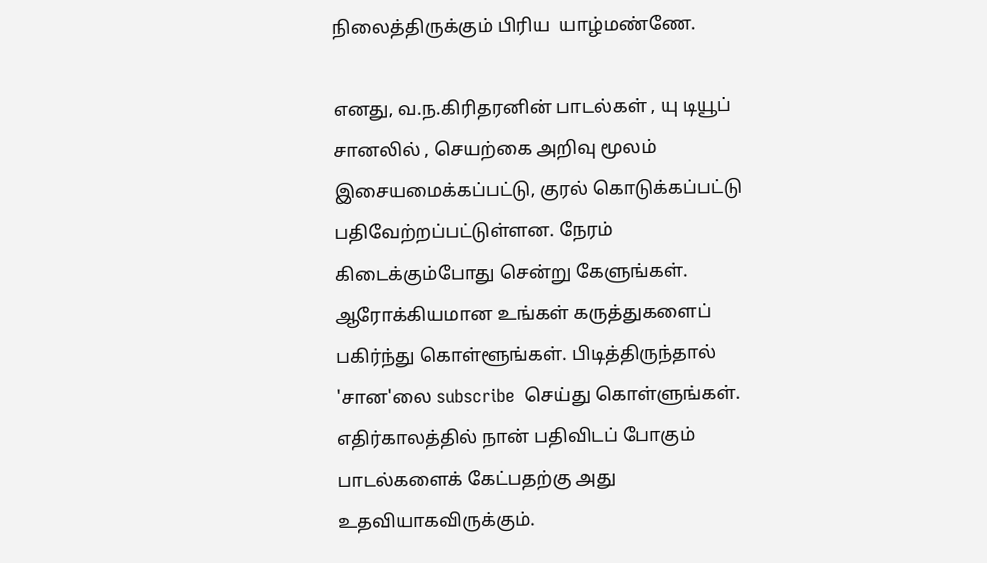நிலைத்திருக்கும் பிரிய  யாழ்மண்ணே.

எனது, வ.ந.கிரிதரனின் பாடல்கள் , யு டியூப் சானலில் , செயற்கை அறிவு மூலம் இசையமைக்கப்பட்டு, குரல் கொடுக்கப்பட்டு பதிவேற்றப்பட்டுள்ளன. நேரம் கிடைக்கும்போது சென்று கேளுங்கள். ஆரோக்கியமான உங்கள் கருத்துகளைப் பகிர்ந்து கொள்ளூங்கள். பிடித்திருந்தால் 'சான'லை subscribe  செய்து கொள்ளுங்கள். எதிர்காலத்தில் நான் பதிவிடப் போகும் பாடல்களைக் கேட்பதற்கு அது உதவியாகவிருக்கும்.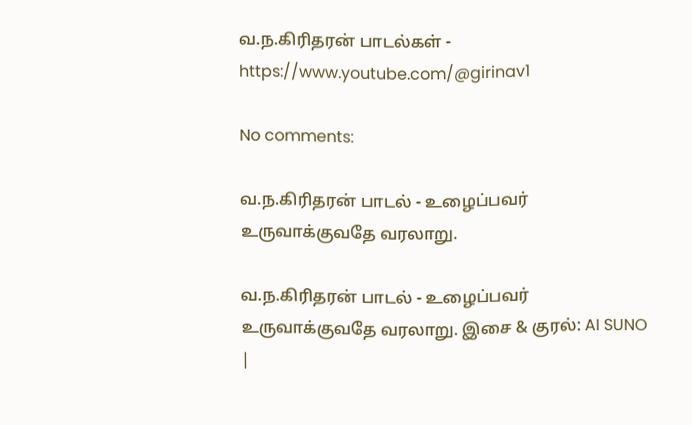வ.ந.கிரிதரன் பாடல்கள் - https://www.youtube.com/@girinav1

No comments:

வ.ந.கிரிதரன் பாடல் - உழைப்பவர் உருவாக்குவதே வரலாறு.

வ.ந.கிரிதரன் பாடல் - உழைப்பவர் உருவாக்குவதே வரலாறு. இசை & குரல்: AI SUNO  |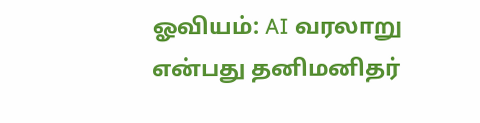ஓவியம்: AI வரலாறு என்பது தனிமனிதர்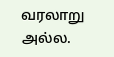வரலாறு அல்ல.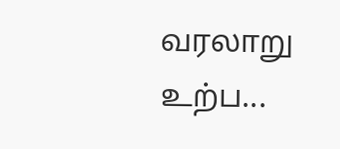வரலாறு  உற்ப...